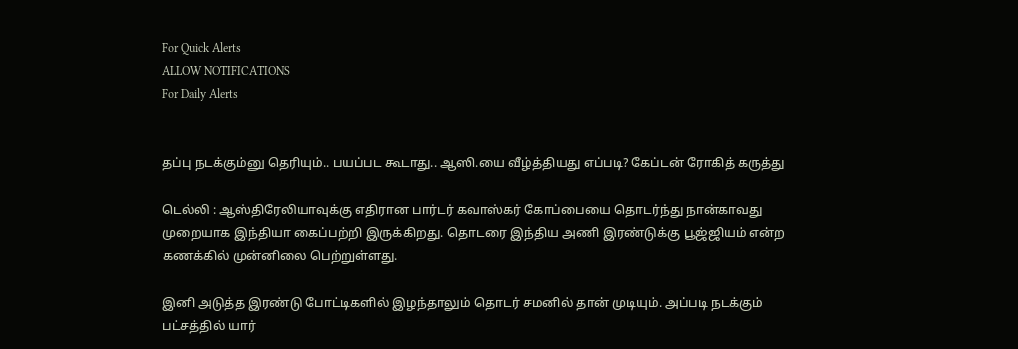For Quick Alerts
ALLOW NOTIFICATIONS
For Daily Alerts


தப்பு நடக்கும்னு தெரியும்.. பயப்பட கூடாது.. ஆஸி.யை வீழ்த்தியது எப்படி? கேப்டன் ரோகித் கருத்து

டெல்லி : ஆஸ்திரேலியாவுக்கு எதிரான பார்டர் கவாஸ்கர் கோப்பையை தொடர்ந்து நான்காவது முறையாக இந்தியா கைப்பற்றி இருக்கிறது. தொடரை இந்திய அணி இரண்டுக்கு பூஜ்ஜியம் என்ற கணக்கில் முன்னிலை பெற்றுள்ளது.

இனி அடுத்த இரண்டு போட்டிகளில் இழந்தாலும் தொடர் சமனில் தான் முடியும். அப்படி நடக்கும் பட்சத்தில் யார்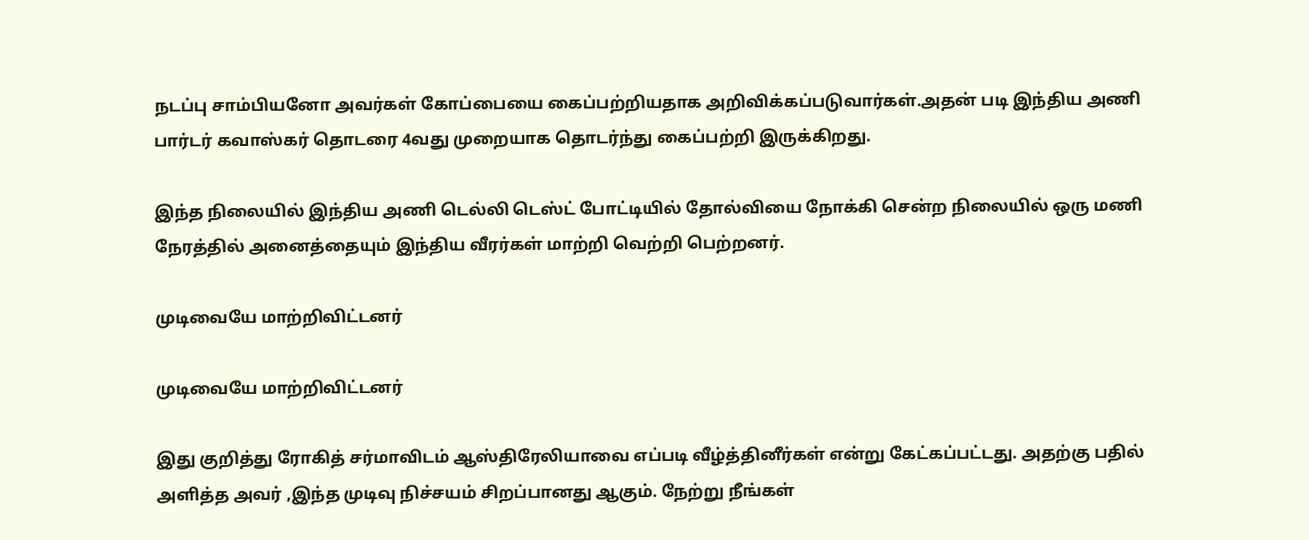நடப்பு சாம்பியனோ அவர்கள் கோப்பையை கைப்பற்றியதாக அறிவிக்கப்படுவார்கள்.அதன் படி இந்திய அணி பார்டர் கவாஸ்கர் தொடரை 4வது முறையாக தொடர்ந்து கைப்பற்றி இருக்கிறது.

இந்த நிலையில் இந்திய அணி டெல்லி டெஸ்ட் போட்டியில் தோல்வியை நோக்கி சென்ற நிலையில் ஒரு மணி நேரத்தில் அனைத்தையும் இந்திய வீரர்கள் மாற்றி வெற்றி பெற்றனர்.

முடிவையே மாற்றிவிட்டனர்

முடிவையே மாற்றிவிட்டனர்

இது குறித்து ரோகித் சர்மாவிடம் ஆஸ்திரேலியாவை எப்படி வீழ்த்தினீர்கள் என்று கேட்கப்பட்டது. அதற்கு பதில் அளித்த அவர் ,இந்த முடிவு நிச்சயம் சிறப்பானது ஆகும். நேற்று நீங்கள்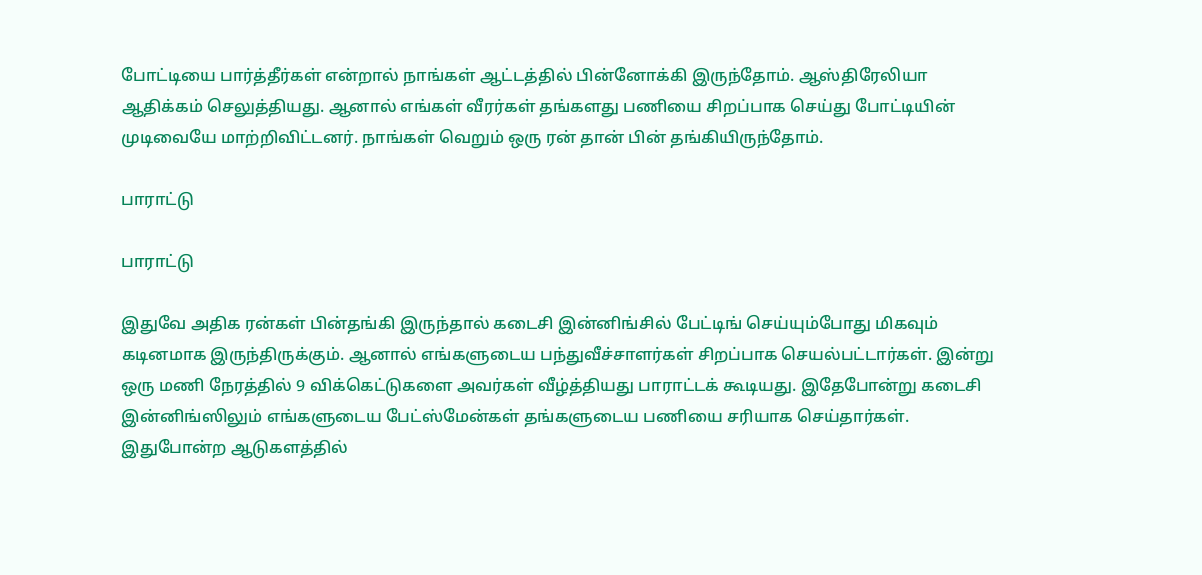போட்டியை பார்த்தீர்கள் என்றால் நாங்கள் ஆட்டத்தில் பின்னோக்கி இருந்தோம். ஆஸ்திரேலியா ஆதிக்கம் செலுத்தியது. ஆனால் எங்கள் வீரர்கள் தங்களது பணியை சிறப்பாக செய்து போட்டியின் முடிவையே மாற்றிவிட்டனர். நாங்கள் வெறும் ஒரு ரன் தான் பின் தங்கியிருந்தோம்.

பாராட்டு

பாராட்டு

இதுவே அதிக ரன்கள் பின்தங்கி இருந்தால் கடைசி இன்னிங்சில் பேட்டிங் செய்யும்போது மிகவும் கடினமாக இருந்திருக்கும். ஆனால் எங்களுடைய பந்துவீச்சாளர்கள் சிறப்பாக செயல்பட்டார்கள். இன்று ஒரு மணி நேரத்தில் 9 விக்கெட்டுகளை அவர்கள் வீழ்த்தியது பாராட்டக் கூடியது. இதேபோன்று கடைசி இன்னிங்ஸிலும் எங்களுடைய பேட்ஸ்மேன்கள் தங்களுடைய பணியை சரியாக செய்தார்கள். இதுபோன்ற ஆடுகளத்தில்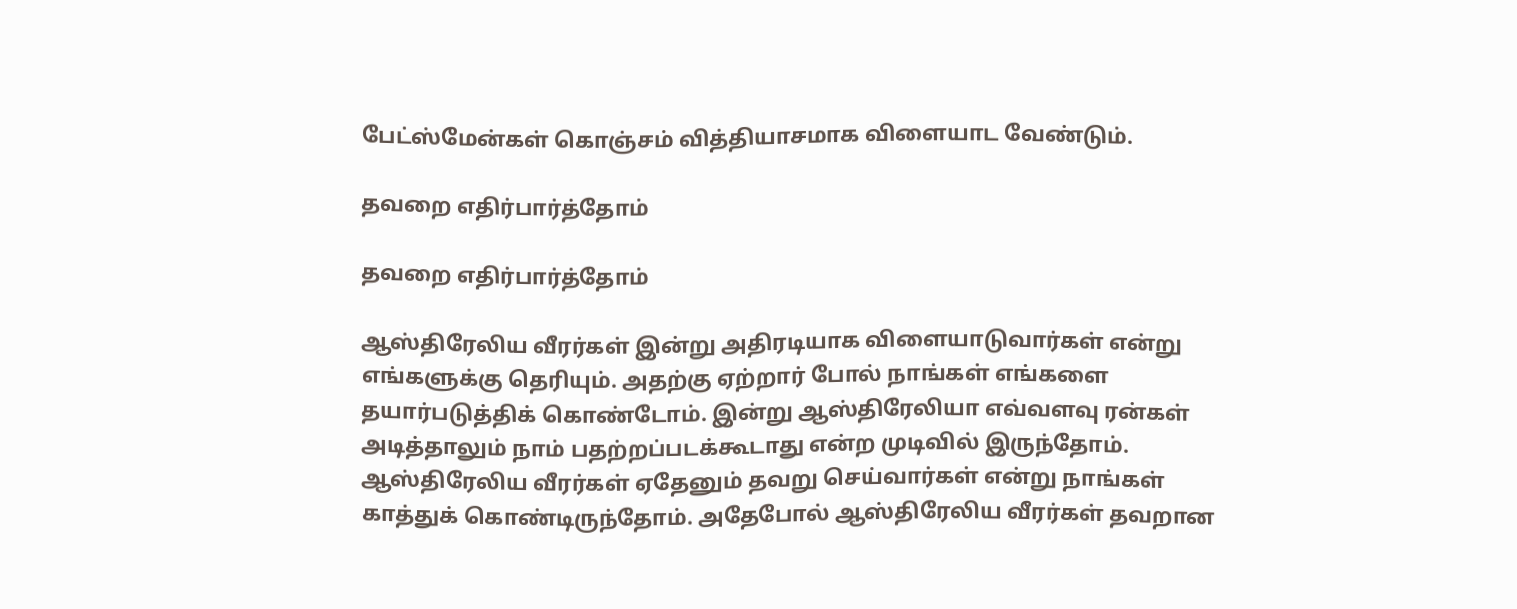பேட்ஸ்மேன்கள் கொஞ்சம் வித்தியாசமாக விளையாட வேண்டும்.

தவறை எதிர்பார்த்தோம்

தவறை எதிர்பார்த்தோம்

ஆஸ்திரேலிய வீரர்கள் இன்று அதிரடியாக விளையாடுவார்கள் என்று எங்களுக்கு தெரியும். அதற்கு ஏற்றார் போல் நாங்கள் எங்களை தயார்படுத்திக் கொண்டோம். இன்று ஆஸ்திரேலியா எவ்வளவு ரன்கள் அடித்தாலும் நாம் பதற்றப்படக்கூடாது என்ற முடிவில் இருந்தோம். ஆஸ்திரேலிய வீரர்கள் ஏதேனும் தவறு செய்வார்கள் என்று நாங்கள் காத்துக் கொண்டிருந்தோம். அதேபோல் ஆஸ்திரேலிய வீரர்கள் தவறான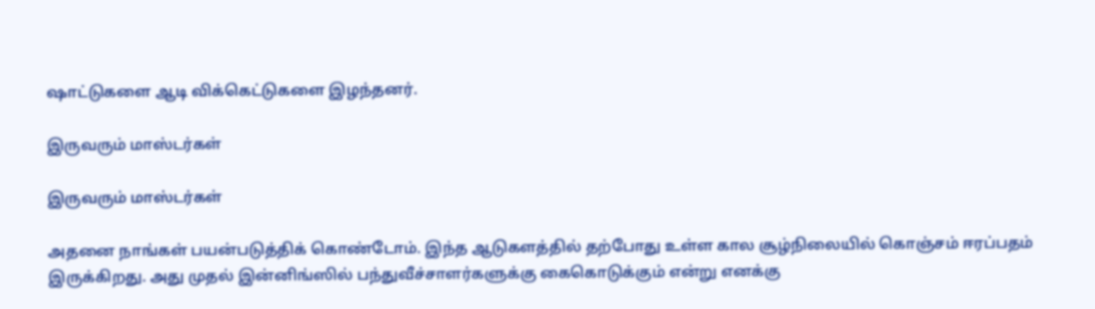ஷாட்டுகளை ஆடி விக்கெட்டுகளை இழந்தனர்.

இருவரும் மாஸ்டர்கள்

இருவரும் மாஸ்டர்கள்

அதனை நாங்கள் பயன்படுத்திக் கொண்டோம். இந்த ஆடுகளத்தில் தற்போது உள்ள கால சூழ்நிலையில் கொஞ்சம் ஈரப்பதம் இருக்கிறது. அது முதல் இன்னிங்ஸில் பந்துவீச்சாளர்களுக்கு கைகொடுக்கும் என்று எனக்கு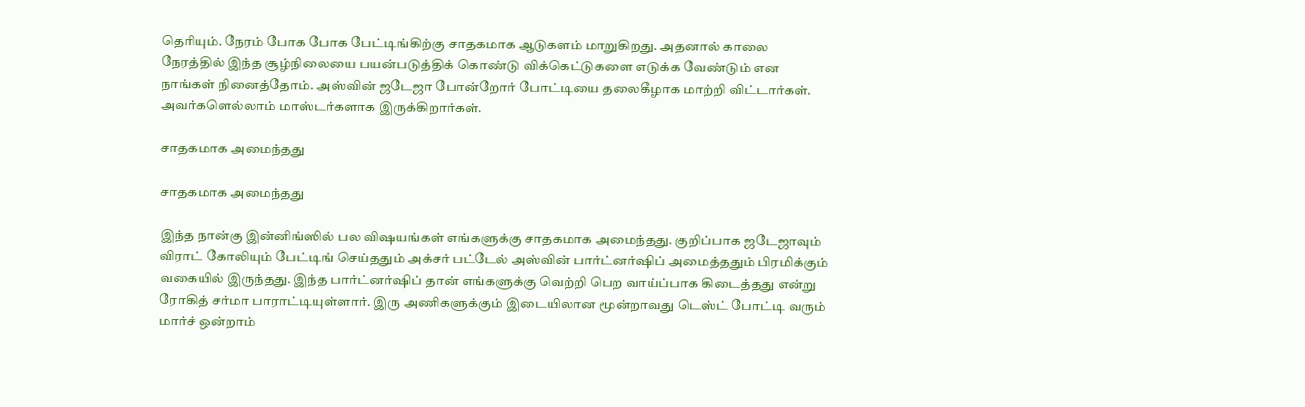தெரியும். நேரம் போக போக பேட்டிங்கிற்கு சாதகமாக ஆடுகளம் மாறுகிறது. அதனால் காலை நேரத்தில் இந்த சூழ்நிலையை பயன்படுத்திக் கொண்டு விக்கெட்டுகளை எடுக்க வேண்டும் என நாங்கள் நினைத்தோம். அஸ்வின் ஜடேஜா போன்றோர் போட்டியை தலைகீழாக மாற்றி விட்டார்கள். அவர்களெல்லாம் மாஸ்டர்களாக இருக்கிறார்கள்.

சாதகமாக அமைந்தது

சாதகமாக அமைந்தது

இந்த நான்கு இன்னிங்ஸில் பல விஷயங்கள் எங்களுக்கு சாதகமாக அமைந்தது. குறிப்பாக ஜடேஜாவும் விராட் கோலியும் பேட்டிங் செய்ததும் அக்சர் பட்டேல் அஸ்வின் பார்ட்னர்ஷிப் அமைத்ததும் பிரமிக்கும் வகையில் இருந்தது. இந்த பார்ட்னர்ஷிப் தான் எங்களுக்கு வெற்றி பெற வாய்ப்பாக கிடைத்தது என்று ரோகித் சர்மா பாராட்டியுள்ளார். இரு அணிகளுக்கும் இடையிலான மூன்றாவது டெஸ்ட் போட்டி வரும் மார்ச் ஒன்றாம்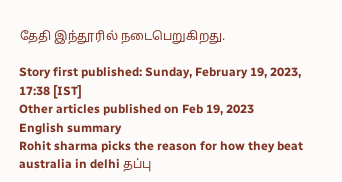தேதி இந்தூரில் நடைபெறுகிறது.

Story first published: Sunday, February 19, 2023, 17:38 [IST]
Other articles published on Feb 19, 2023
English summary
Rohit sharma picks the reason for how they beat australia in delhi தப்பு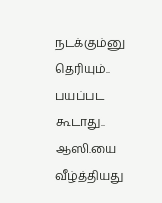நடக்கும்னு தெரியும்.. பயப்பட கூடாது.. ஆஸி.யை வீழ்த்தியது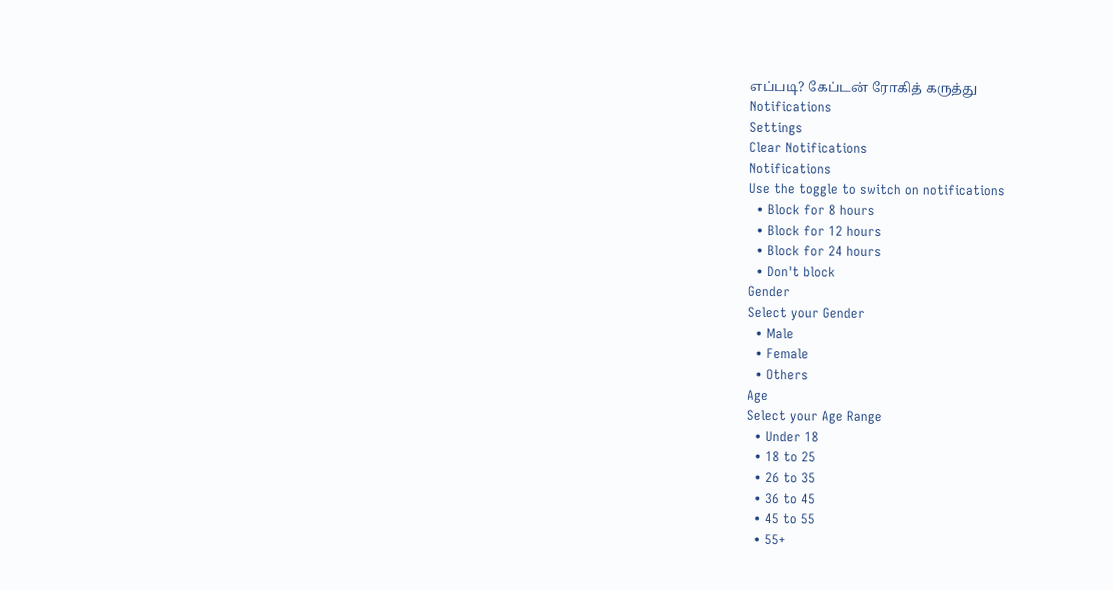எப்படி? கேப்டன் ரோகித் கருத்து
Notifications
Settings
Clear Notifications
Notifications
Use the toggle to switch on notifications
  • Block for 8 hours
  • Block for 12 hours
  • Block for 24 hours
  • Don't block
Gender
Select your Gender
  • Male
  • Female
  • Others
Age
Select your Age Range
  • Under 18
  • 18 to 25
  • 26 to 35
  • 36 to 45
  • 45 to 55
  • 55+